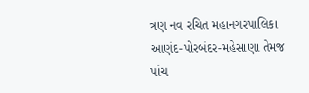ત્રણ નવ રચિત મહાનગરપાલિકા આણંદ-પોરબંદર-મહેસાણા તેમજ પાંચ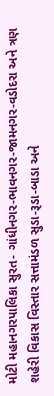મોટી મહાનગરપાલિકા સુરત- ગાંધીનગર-ભાવનગર-જામનગર-વડોદરા અને ત્રણ શહેરી વિકાસ વિસ્તાર સત્તામંડળ સુડા-રૂડા-બાડા અને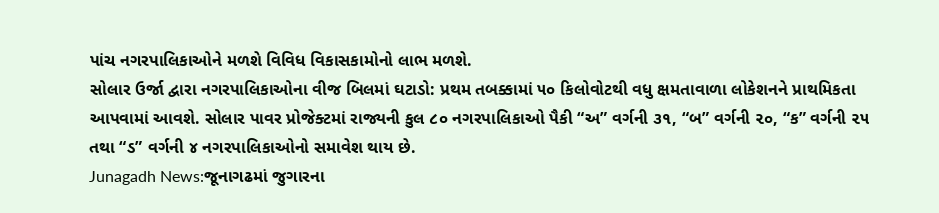પાંચ નગરપાલિકાઓને મળશે વિવિધ વિકાસકામોનો લાભ મળશે.
સોલાર ઉર્જા દ્વારા નગરપાલિકાઓના વીજ બિલમાં ઘટાડો: પ્રથમ તબક્કામાં ૫૦ કિલોવોટથી વધુ ક્ષમતાવાળા લોકેશનને પ્રાથમિકતા આપવામાં આવશે. સોલાર પાવર પ્રોજેક્ટમાં રાજ્યની કુલ ૮૦ નગરપાલિકાઓ પૈકી “અ” વર્ગની ૩૧, “બ” વર્ગની ૨૦, “ક” વર્ગની ૨૫ તથા “ડ” વર્ગની ૪ નગરપાલિકાઓનો સમાવેશ થાય છે.
Junagadh News:જૂનાગઢમાં જુગારના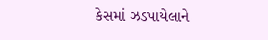કેસમાં ઝડપાયેલાને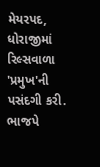મેયરપદ, ધોરાજીમાં રિલ્સવાળા 'પ્રમુખ'ની પસંદગી કરી. ભાજપે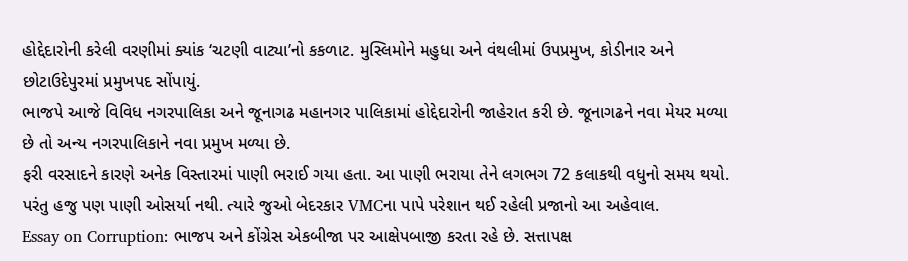હોદ્દેદારોની કરેલી વરણીમાં ક્યાંક ‘ચટણી વાટ્યા’નો કકળાટ. મુસ્લિમોને મહુધા અને વંથલીમાં ઉપપ્રમુખ, કોડીનાર અને છોટાઉદેપુરમાં પ્રમુખપદ સોંપાયું.
ભાજપે આજે વિવિધ નગરપાલિકા અને જૂનાગઢ મહાનગર પાલિકામાં હોદ્દેદારોની જાહેરાત કરી છે. જૂનાગઢને નવા મેયર મળ્યા છે તો અન્ય નગરપાલિકાને નવા પ્રમુખ મળ્યા છે.
ફરી વરસાદને કારણે અનેક વિસ્તારમાં પાણી ભરાઈ ગયા હતા. આ પાણી ભરાયા તેને લગભગ 72 કલાકથી વધુનો સમય થયો. પરંતુ હજુ પણ પાણી ઓસર્યા નથી. ત્યારે જુઓ બેદરકાર VMCના પાપે પરેશાન થઈ રહેલી પ્રજાનો આ અહેવાલ.
Essay on Corruption: ભાજપ અને કોંગ્રેસ એકબીજા પર આક્ષેપબાજી કરતા રહે છે. સત્તાપક્ષ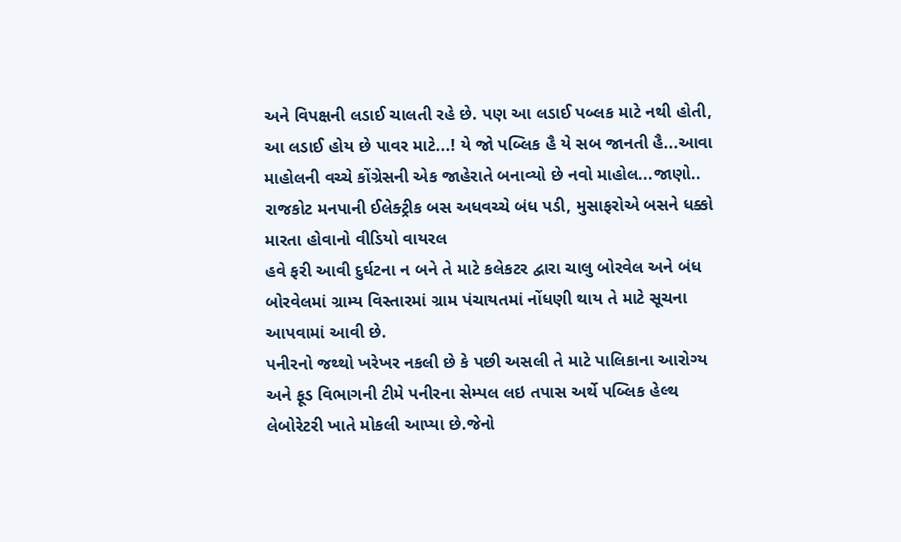અને વિપક્ષની લડાઈ ચાલતી રહે છે. પણ આ લડાઈ પબ્લક માટે નથી હોતી, આ લડાઈ હોય છે પાવર માટે...! યે જો પબ્લિક હૈ યે સબ જાનતી હૈ...આવા માહોલની વચ્ચે કોંગ્રેસની એક જાહેરાતે બનાવ્યો છે નવો માહોલ...જાણો..
રાજકોટ મનપાની ઈલેક્ટ્રીક બસ અધવચ્ચે બંધ પડી, મુસાફરોએ બસને ધક્કો મારતા હોવાનો વીડિયો વાયરલ
હવે ફરી આવી દુર્ઘટના ન બને તે માટે કલેકટર દ્વારા ચાલુ બોરવેલ અને બંધ બોરવેલમાં ગ્રામ્ય વિસ્તારમાં ગ્રામ પંચાયતમાં નોંધણી થાય તે માટે સૂચના આપવામાં આવી છે.
પનીરનો જથ્થો ખરેખર નકલી છે કે પછી અસલી તે માટે પાલિકાના આરોગ્ય અને ફૂડ વિભાગની ટીમે પનીરના સેમ્પલ લઇ તપાસ અર્થે પબ્લિક હેલ્થ લેબોરેટરી ખાતે મોકલી આપ્યા છે.જેનો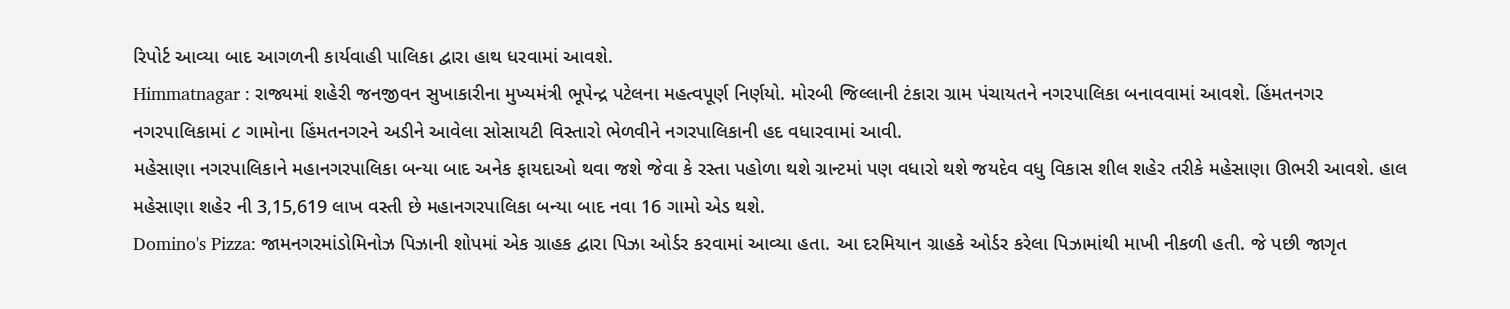રિપોર્ટ આવ્યા બાદ આગળની કાર્યવાહી પાલિકા દ્વારા હાથ ધરવામાં આવશે.
Himmatnagar : રાજ્યમાં શહેરી જનજીવન સુખાકારીના મુખ્યમંત્રી ભૂપેન્દ્ર પટેલના મહત્વપૂર્ણ નિર્ણયો. મોરબી જિલ્લાની ટંકારા ગ્રામ પંચાયતને નગરપાલિકા બનાવવામાં આવશે. હિંમતનગર નગરપાલિકામાં ૮ ગામોના હિંમતનગરને અડીને આવેલા સોસાયટી વિસ્તારો ભેળવીને નગરપાલિકાની હદ વધારવામાં આવી.
મહેસાણા નગરપાલિકાને મહાનગરપાલિકા બન્યા બાદ અનેક ફાયદાઓ થવા જશે જેવા કે રસ્તા પહોળા થશે ગ્રાન્ટમાં પણ વધારો થશે જયદેવ વધુ વિકાસ શીલ શહેર તરીકે મહેસાણા ઊભરી આવશે. હાલ મહેસાણા શહેર ની 3,15,619 લાખ વસ્તી છે મહાનગરપાલિકા બન્યા બાદ નવા 16 ગામો એડ થશે.
Domino's Pizza: જામનગરમાંડોમિનોઝ પિઝાની શોપમાં એક ગ્રાહક દ્વારા પિઝા ઓર્ડર કરવામાં આવ્યા હતા. આ દરમિયાન ગ્રાહકે ઓર્ડર કરેલા પિઝામાંથી માખી નીકળી હતી. જે પછી જાગૃત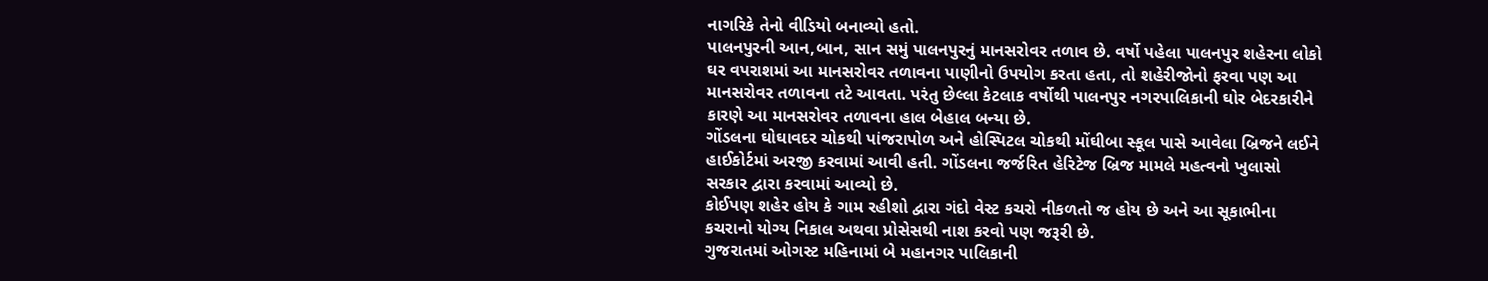નાગરિકે તેનો વીડિયો બનાવ્યો હતો.
પાલનપુરની આન,બાન, સાન સમું પાલનપુરનું માનસરોવર તળાવ છે. વર્ષો પહેલા પાલનપુર શહેરના લોકો ઘર વપરાશમાં આ માનસરોવર તળાવના પાણીનો ઉપયોગ કરતા હતા, તો શહેરીજોનો ફરવા પણ આ માનસરોવર તળાવના તટે આવતા. પરંતુ છેલ્લા કેટલાક વર્ષોથી પાલનપુર નગરપાલિકાની ઘોર બેદરકારીને કારણે આ માનસરોવર તળાવના હાલ બેહાલ બન્યા છે.
ગોંડલના ઘોઘાવદર ચોકથી પાંજરાપોળ અને હોસ્પિટલ ચોકથી મોંઘીબા સ્કૂલ પાસે આવેલા બ્રિજને લઈને હાઈકોર્ટમાં અરજી કરવામાં આવી હતી. ગોંડલના જર્જરિત હેરિટેજ બ્રિજ મામલે મહત્વનો ખુલાસો સરકાર દ્વારા કરવામાં આવ્યો છે.
કોઈપણ શહેર હોય કે ગામ રહીશો દ્વારા ગંદો વેસ્ટ કચરો નીકળતો જ હોય છે અને આ સૂકાભીના કચરાનો યોગ્ય નિકાલ અથવા પ્રોસેસથી નાશ કરવો પણ જરૂરી છે.
ગુજરાતમાં ઓગસ્ટ મહિનામાં બે મહાનગર પાલિકાની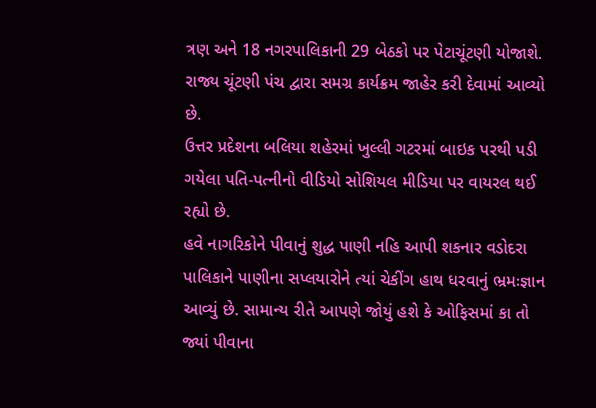ત્રણ અને 18 નગરપાલિકાની 29 બેઠકો પર પેટાચૂંટણી યોજાશે. રાજ્ય ચૂંટણી પંચ દ્વારા સમગ્ર કાર્યક્રમ જાહેર કરી દેવામાં આવ્યો છે.
ઉત્તર પ્રદેશના બલિયા શહેરમાં ખુલ્લી ગટરમાં બાઇક પરથી પડી ગયેલા પતિ-પત્નીનો વીડિયો સોશિયલ મીડિયા પર વાયરલ થઈ રહ્યો છે.
હવે નાગરિકોને પીવાનું શુદ્ધ પાણી નહિ આપી શકનાર વડોદરા પાલિકાને પાણીના સપ્લયારોને ત્યાં ચેકીંગ હાથ ધરવાનું ભ્રમઃજ્ઞાન આવ્યું છે. સામાન્ય રીતે આપણે જોયું હશે કે ઓફિસમાં કા તો જ્યાં પીવાના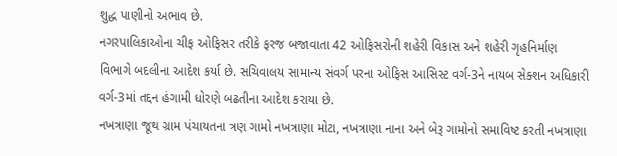શુદ્ધ પાણીનો અભાવ છે.
નગરપાલિકાઓના ચીફ ઓફિસર તરીકે ફરજ બજાવાતા 42 ઓફિસરોની શહેરી વિકાસ અને શહેરી ગૃહનિર્માણ વિભાગે બદલીના આદેશ કર્યા છે. સચિવાલય સામાન્ય સંવર્ગ પરના ઓફિસ આસિસ્ટ વર્ગ-3ને નાયબ સેક્શન અધિકારી વર્ગ-3માં તદ્દન હંગામી ધોરણે બઢતીના આદેશ કરાયા છે.
નખત્રાણા જૂથ ગ્રામ પંચાયતના ત્રણ ગામો નખત્રાણા મોટા, નખત્રાણા નાના અને બેરૂ ગામોનો સમાવિષ્ટ કરતી નખત્રાણા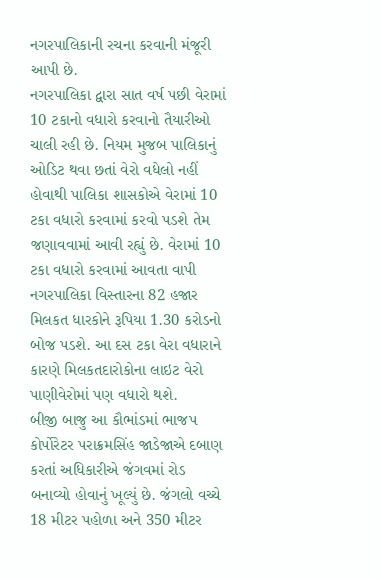નગરપાલિકાની રચના કરવાની મંજૂરી આપી છે.
નગરપાલિકા દ્વારા સાત વર્ષ પછી વેરામાં 10 ટકાનો વધારો કરવાનો તૈયારીઓ ચાલી રહી છે. નિયમ મુજબ પાલિકાનું ઓડિટ થવા છતાં વેરો વધેલો નહીં હોવાથી પાલિકા શાસકોએ વેરામાં 10 ટકા વધારો કરવામાં કરવો પડશે તેમ જણાવવામાં આવી રહ્યું છે. વેરામાં 10 ટકા વધારો કરવામાં આવતા વાપી નગરપાલિકા વિસ્તારના 82 હજાર મિલકત ધારકોને રૂપિયા 1.30 કરોડનો બોજ પડશે. આ દસ ટકા વેરા વધારાને કારણે મિલકતદારોકોના લાઇટ વેરો પાણીવેરોમાં પણ વધારો થશે.
બીજી બાજુ આ કૌભાંડમાં ભાજપ કોર્પોરેટર પરાક્રમસિંહ જાડેજાએ દબાણ કરતાં અધિકારીએ જંગવમાં રોડ બનાવ્યો હોવાનું ખૂલ્યું છે. જંગલો વચ્ચે 18 મીટર પહોળા અને 350 મીટર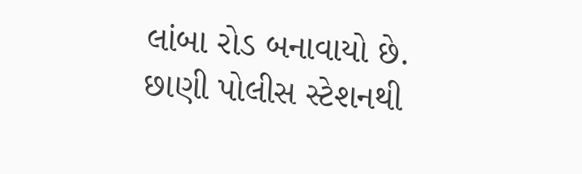લાંબા રોડ બનાવાયો છે. છાણી પોલીસ સ્ટેશનથી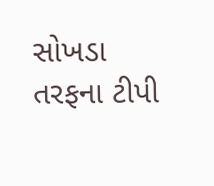સોખડા તરફના ટીપી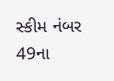સ્કીમ નંબર 49ના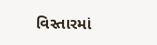વિસ્તારમાં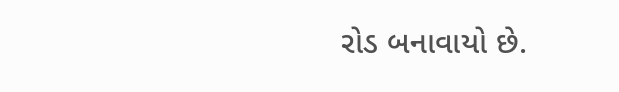રોડ બનાવાયો છે.